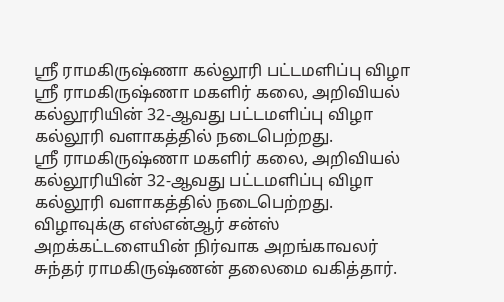ஸ்ரீ ராமகிருஷ்ணா கல்லூரி பட்டமளிப்பு விழா
ஸ்ரீ ராமகிருஷ்ணா மகளிர் கலை, அறிவியல் கல்லூரியின் 32-ஆவது பட்டமளிப்பு விழா கல்லூரி வளாகத்தில் நடைபெற்றது.
ஸ்ரீ ராமகிருஷ்ணா மகளிர் கலை, அறிவியல் கல்லூரியின் 32-ஆவது பட்டமளிப்பு விழா கல்லூரி வளாகத்தில் நடைபெற்றது.
விழாவுக்கு எஸ்என்ஆர் சன்ஸ் அறக்கட்டளையின் நிர்வாக அறங்காவலர் சுந்தர் ராமகிருஷ்ணன் தலைமை வகித்தார்.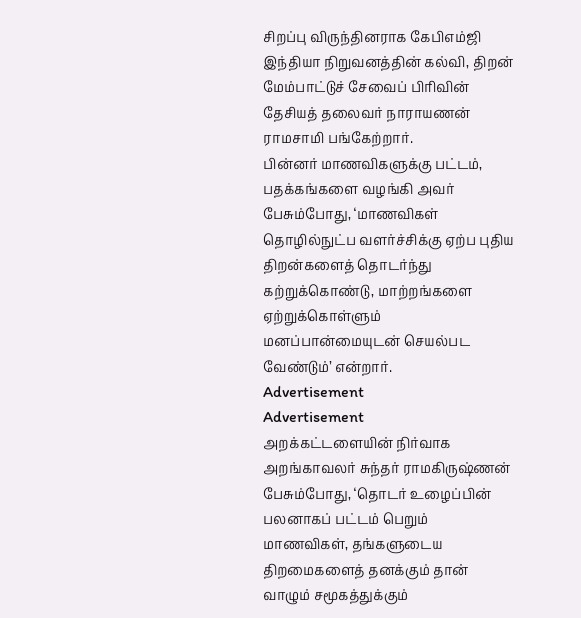சிறப்பு விருந்தினராக கேபிஎம்ஜி இந்தியா நிறுவனத்தின் கல்வி, திறன் மேம்பாட்டுச் சேவைப் பிரிவின் தேசியத் தலைவர் நாராயணன் ராமசாமி பங்கேற்றார்.
பின்னர் மாணவிகளுக்கு பட்டம், பதக்கங்களை வழங்கி அவர் பேசும்போது, ‘மாணவிகள் தொழில்நுட்ப வளர்ச்சிக்கு ஏற்ப புதிய திறன்களைத் தொடர்ந்து கற்றுக்கொண்டு, மாற்றங்களை ஏற்றுக்கொள்ளும் மனப்பான்மையுடன் செயல்பட வேண்டும்’ என்றார்.
Advertisement
Advertisement
அறக்கட்டளையின் நிர்வாக அறங்காவலர் சுந்தர் ராமகிருஷ்ணன் பேசும்போது, ‘தொடர் உழைப்பின் பலனாகப் பட்டம் பெறும் மாணவிகள், தங்களுடைய திறமைகளைத் தனக்கும் தான் வாழும் சமூகத்துக்கும்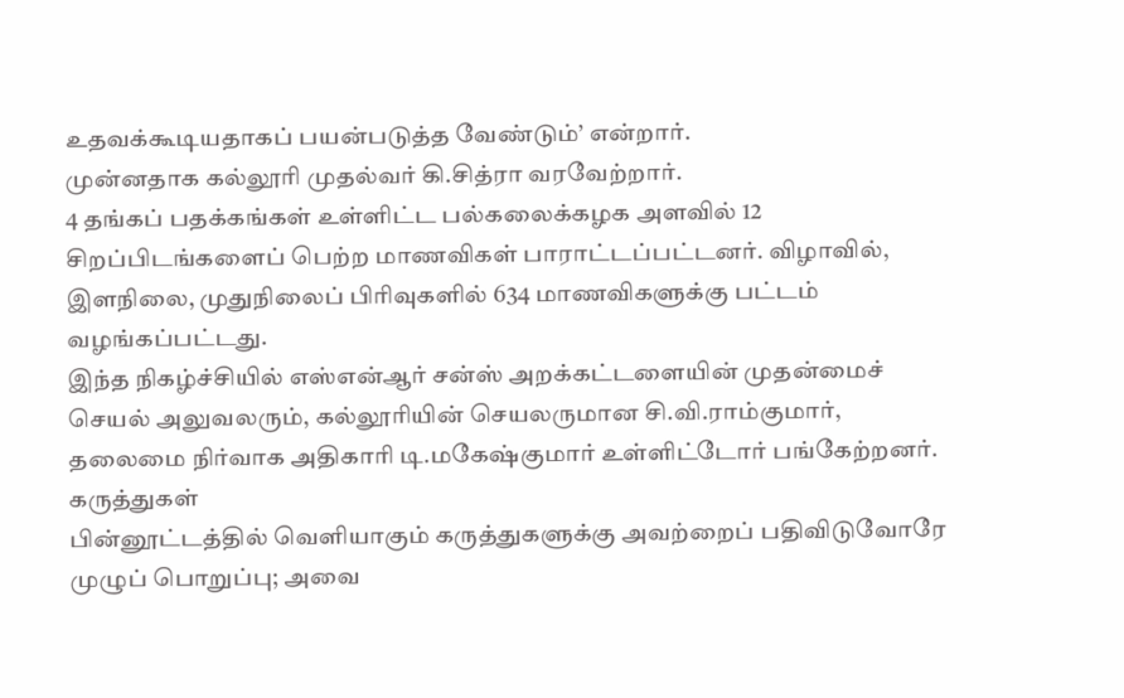உதவக்கூடியதாகப் பயன்படுத்த வேண்டும்’ என்றார்.
முன்னதாக கல்லூரி முதல்வர் கி.சித்ரா வரவேற்றார்.
4 தங்கப் பதக்கங்கள் உள்ளிட்ட பல்கலைக்கழக அளவில் 12 சிறப்பிடங்களைப் பெற்ற மாணவிகள் பாராட்டப்பட்டனர். விழாவில், இளநிலை, முதுநிலைப் பிரிவுகளில் 634 மாணவிகளுக்கு பட்டம் வழங்கப்பட்டது.
இந்த நிகழ்ச்சியில் எஸ்என்ஆர் சன்ஸ் அறக்கட்டளையின் முதன்மைச் செயல் அலுவலரும், கல்லூரியின் செயலருமான சி.வி.ராம்குமார், தலைமை நிர்வாக அதிகாரி டி.மகேஷ்குமார் உள்ளிட்டோர் பங்கேற்றனர்.
கருத்துகள்
பின்னூட்டத்தில் வெளியாகும் கருத்துகளுக்கு அவற்றைப் பதிவிடுவோரே முழுப் பொறுப்பு; அவை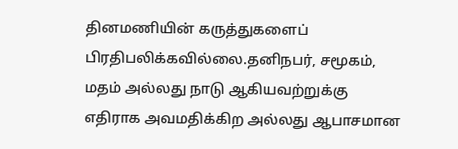தினமணியின் கருத்துகளைப் பிரதிபலிக்கவில்லை.தனிநபர், சமூகம், மதம் அல்லது நாடு ஆகியவற்றுக்கு எதிராக அவமதிக்கிற அல்லது ஆபாசமான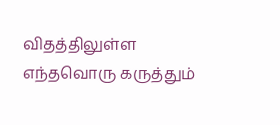விதத்திலுள்ள எந்தவொரு கருத்தும்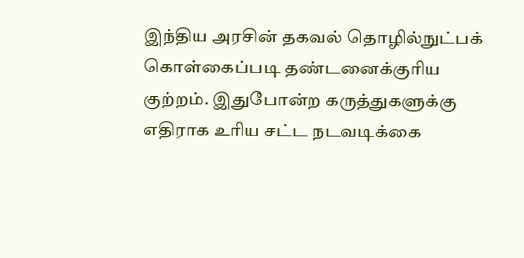இந்திய அரசின் தகவல் தொழில்நுட்பக் கொள்கைப்படி தண்டனைக்குரிய குற்றம். இதுபோன்ற கருத்துகளுக்கு எதிராக உரிய சட்ட நடவடிக்கை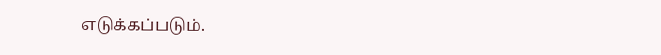எடுக்கப்படும்.